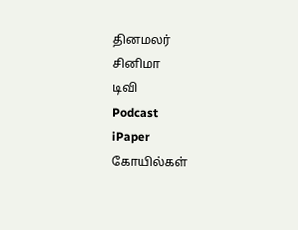தினமலர்
சினிமா
டிவி
Podcast
iPaper
கோயில்கள்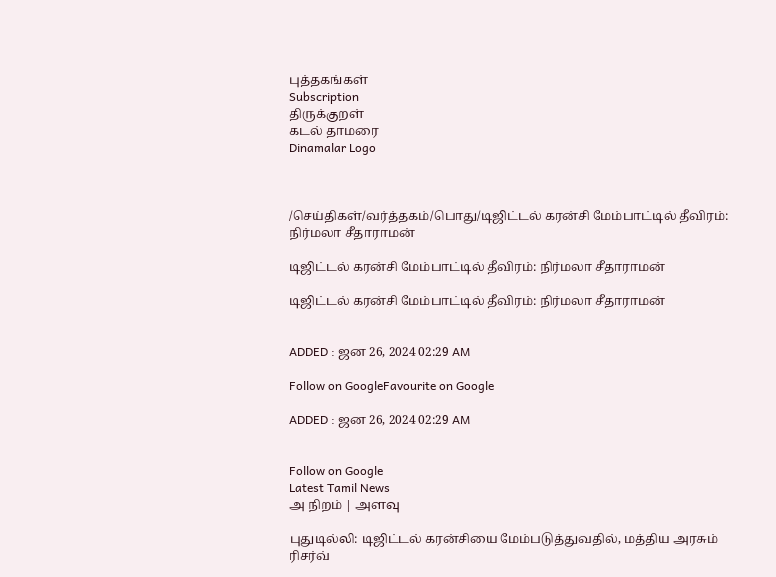புத்தகங்கள்
Subscription
திருக்குறள்
கடல் தாமரை
Dinamalar Logo



/செய்திகள்/வர்த்தகம்/பொது/டிஜிட்டல் கரன்சி மேம்பாட்டில் தீவிரம்: நிர்மலா சீதாராமன்

டிஜிட்டல் கரன்சி மேம்பாட்டில் தீவிரம்: நிர்மலா சீதாராமன்

டிஜிட்டல் கரன்சி மேம்பாட்டில் தீவிரம்: நிர்மலா சீதாராமன்


ADDED : ஜன 26, 2024 02:29 AM

Follow on GoogleFavourite on Google

ADDED : ஜன 26, 2024 02:29 AM


Follow on Google
Latest Tamil News
அ நிறம் | அளவு

புதுடில்லி: டிஜிட்டல் கரன்சியை மேம்படுத்துவதில், மத்திய அரசும் ரிசர்வ்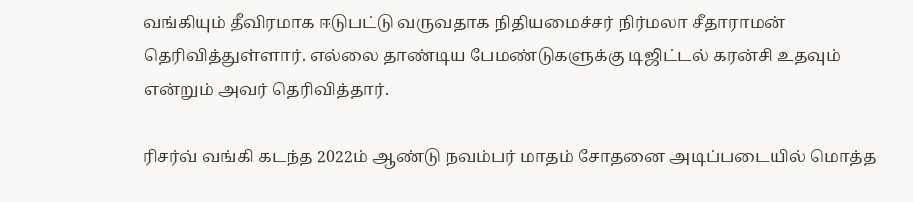வங்கியும் தீவிரமாக ஈடுபட்டு வருவதாக நிதியமைச்சர் நிர்மலா சீதாராமன் தெரிவித்துள்ளார். எல்லை தாண்டிய பேமண்டுகளுக்கு டிஜிட்டல் கரன்சி உதவும் என்றும் அவர் தெரிவித்தார்.

ரிசர்வ் வங்கி கடந்த 2022ம் ஆண்டு நவம்பர் மாதம் சோதனை அடிப்படையில் மொத்த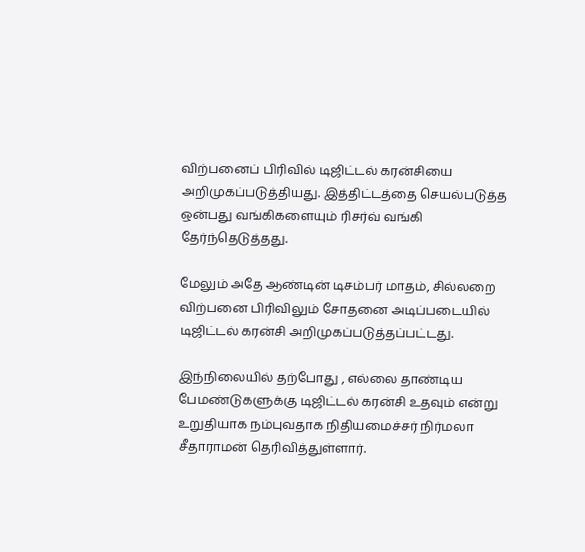விற்பனைப் பிரிவில் டிஜிட்டல் கரன்சியை அறிமுகப்படுத்தியது. இத்திட்டத்தை செயல்படுத்த ஒன்பது வங்கிகளையும் ரிசர்வ் வங்கி தேர்ந்தெடுத்தது.

மேலும் அதே ஆண்டின் டிசம்பர் மாதம், சில்லறை விற்பனை பிரிவிலும் சோதனை அடிப்படையில் டிஜிட்டல் கரன்சி அறிமுகப்படுத்தப்பட்டது.

இந்நிலையில் தற்போது , எல்லை தாண்டிய பேமண்டுகளுக்கு டிஜிட்டல் கரன்சி உதவும் என்று உறுதியாக நம்புவதாக நிதியமைச்சர் நிர்மலா சீதாராமன் தெரிவித்துள்ளார்.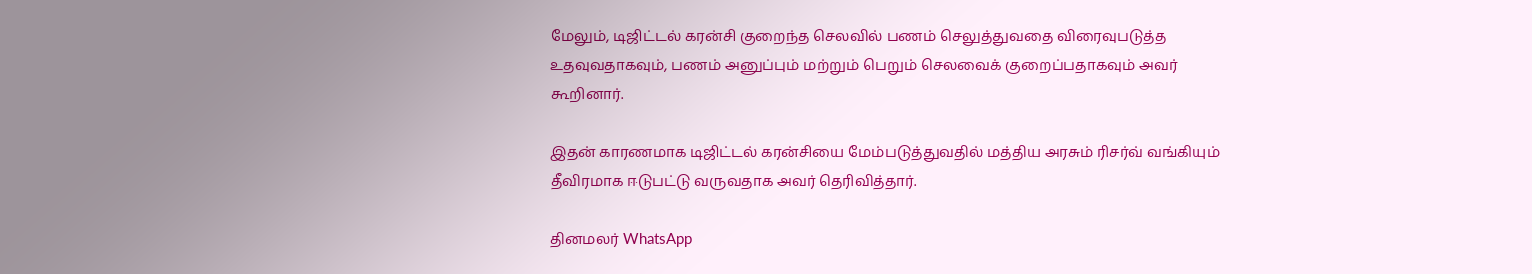மேலும், டிஜிட்டல் கரன்சி குறைந்த செலவில் பணம் செலுத்துவதை விரைவுபடுத்த உதவுவதாகவும், பணம் அனுப்பும் மற்றும் பெறும் செலவைக் குறைப்பதாகவும் அவர் கூறினார்.

இதன் காரணமாக டிஜிட்டல் கரன்சியை மேம்படுத்துவதில் மத்திய அரசும் ரிசர்வ் வங்கியும் தீவிரமாக ஈடுபட்டு வருவதாக அவர் தெரிவித்தார்.

தினமலர் WhatsApp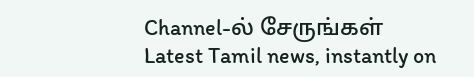Channel-ல் சேருங்கள்
Latest Tamil news, instantly on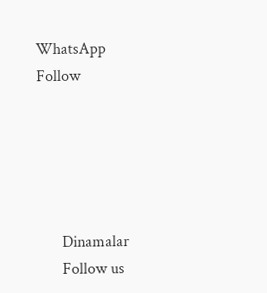WhatsApp
Follow





      Dinamalar
      Follow us